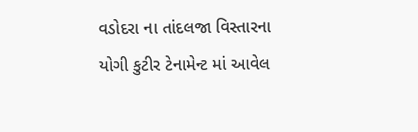વડોદરા ના તાંદલજા વિસ્તારના યોગી કુટીર ટેનામેન્ટ માં આવેલ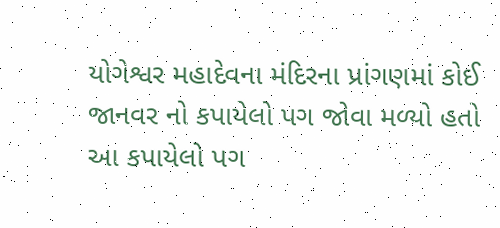યોગેશ્વર મહાદેવના મંદિરના પ્રાંગણમાં કોઈ જાનવર નો કપાયેલો પગ જોવા મળ્યો હતો આ કપાયેલો પગ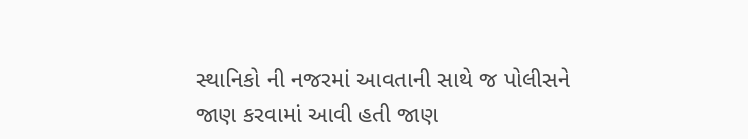સ્થાનિકો ની નજરમાં આવતાની સાથે જ પોલીસને જાણ કરવામાં આવી હતી જાણ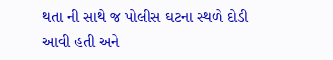થતા ની સાથે જ પોલીસ ઘટના સ્થળે દોડી આવી હતી અને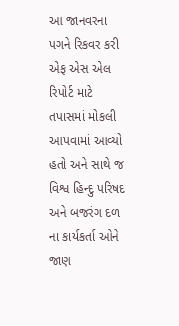આ જાનવરના પગને રિકવર કરી એફ એસ એલ રિપોર્ટ માટે તપાસમાં મોકલી આપવામાં આવ્યો હતો અને સાથે જ વિશ્વ હિન્દુ પરિષદ અને બજરંગ દળ ના કાર્યકર્તા ઓને જાણ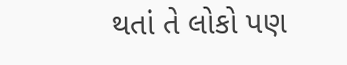થતાં તે લોકો પણ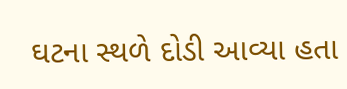ઘટના સ્થળે દોડી આવ્યા હતા